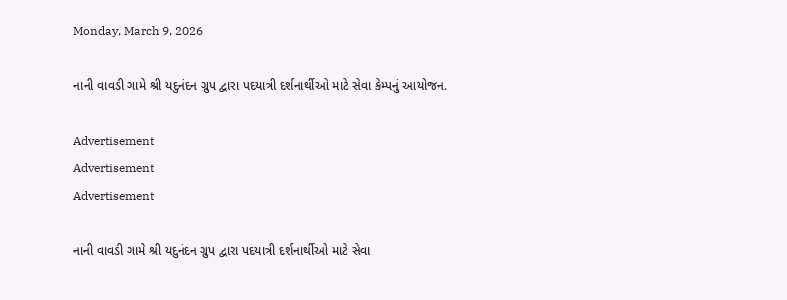Monday, March 9, 2026

નાની વાવડી ગામે શ્રી યદુનંદન ગ્રુપ દ્વારા પદયાત્રી દર્શનાર્થીઓ માટે સેવા કેમ્પનું આયોજન.

Advertisement
Advertisement
Advertisement

નાની વાવડી ગામે શ્રી યદુનંદન ગ્રુપ દ્વારા પદયાત્રી દર્શનાર્થીઓ માટે સેવા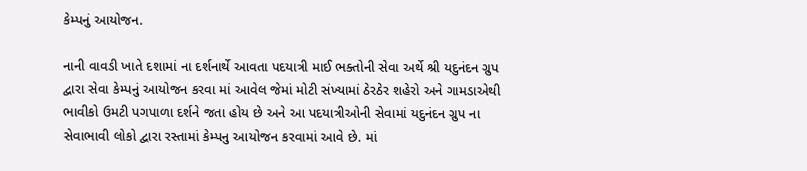કેમ્પનું આયોજન.

નાની વાવડી ખાતે દશામાં ના દર્શનાર્થે આવતા પદયાત્રી માઈ ભક્તોની સેવા અર્થે શ્રી યદુનંદન ગ્રુપ દ્વારા સેવા કેમ્પનું આયોજન કરવા માં આવેલ જેમાં મોટી સંખ્યામાં ઠેરઠેર શહેરો અને ગામડાએથી ભાવીકો ઉમટી પગપાળા દર્શને જતા હોય છે અને આ પદયાત્રીઓની સેવામાં યદુનંદન ગ્રુપ ના સેવાભાવી લોકો દ્વારા રસ્તામાં કેમ્પનુ આયોજન કરવામાં આવે છે. માં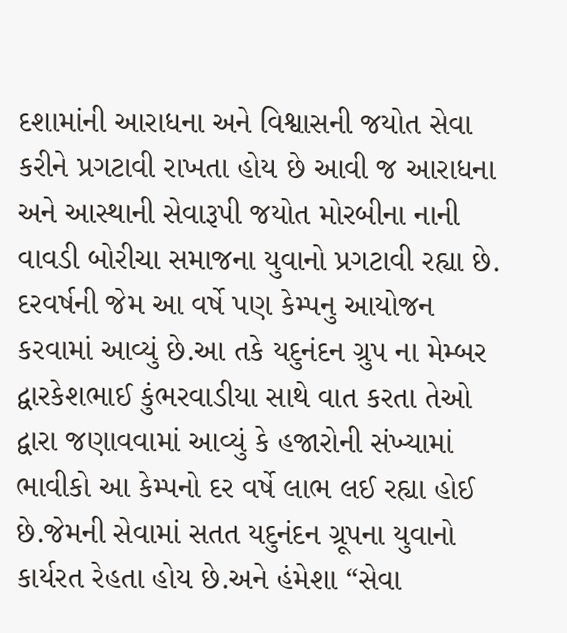દશામાંની આરાધના અને વિશ્વાસની જયોત સેવા કરીને પ્રગટાવી રાખતા હોય છે આવી જ આરાધના અને આસ્થાની સેવારૂપી જયોત મોરબીના નાની વાવડી બોરીચા સમાજના યુવાનો પ્રગટાવી રહ્યા છે. દરવર્ષની જેમ આ વર્ષે પણ કેમ્પનુ આયોજન કરવામાં આવ્યું છે.આ તકે યદુનંદન ગ્રુપ ના મેમ્બર દ્વારકેશભાઈ કુંભરવાડીયા સાથે વાત કરતા તેઓ દ્વારા જણાવવામાં આવ્યું કે હજારોની સંખ્યામાં ભાવીકો આ કેમ્પનો દર વર્ષે લાભ લઈ રહ્યા હોઈ છે.જેમની સેવામાં સતત યદુનંદન ગ્રૂપના યુવાનો કાર્યરત રેહતા હોય છે.અને હંમેશા “સેવા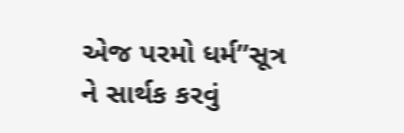એજ પરમો ધર્મ”સૂત્ર ને સાર્થક કરવું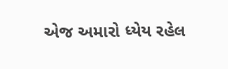એજ અમારો ધ્યેય રહેલ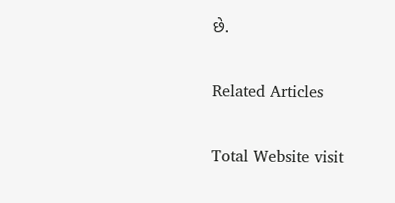છે.

Related Articles

Total Website visit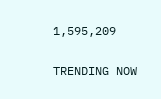1,595,209

TRENDING NOW